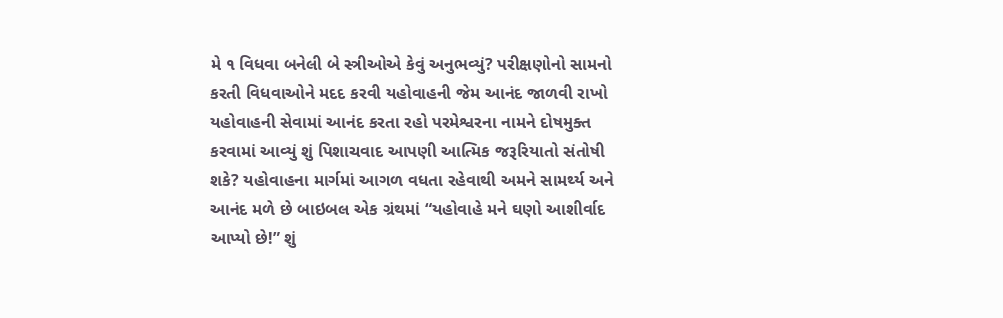મે ૧ વિધવા બનેલી બે સ્ત્રીઓએ કેવું અનુભવ્યું? પરીક્ષણોનો સામનો કરતી વિધવાઓને મદદ કરવી યહોવાહની જેમ આનંદ જાળવી રાખો યહોવાહની સેવામાં આનંદ કરતા રહો પરમેશ્વરના નામને દોષમુક્ત કરવામાં આવ્યું શું પિશાચવાદ આપણી આત્મિક જરૂરિયાતો સંતોષી શકે? યહોવાહના માર્ગમાં આગળ વધતા રહેવાથી અમને સામર્થ્ય અને આનંદ મળે છે બાઇબલ એક ગ્રંથમાં “યહોવાહે મને ઘણો આશીર્વાદ આપ્યો છે!” શું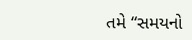તમે “સમયનો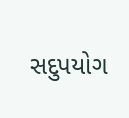સદુપયોગ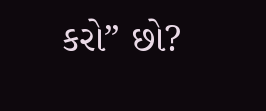કરો” છો?